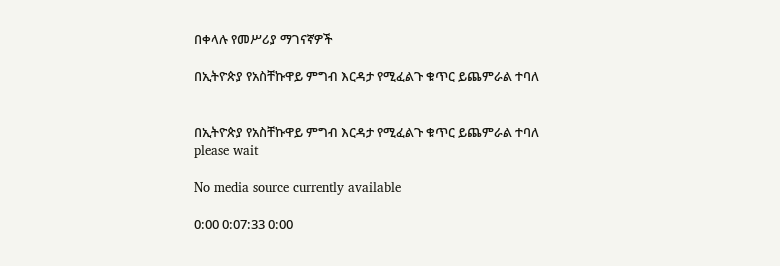በቀላሉ የመሥሪያ ማገናኛዎች

በኢትዮጵያ የአስቸኩዋይ ምግብ እርዳታ የሚፈልጉ ቁጥር ይጨምራል ተባለ


በኢትዮጵያ የአስቸኩዋይ ምግብ እርዳታ የሚፈልጉ ቁጥር ይጨምራል ተባለ
please wait

No media source currently available

0:00 0:07:33 0:00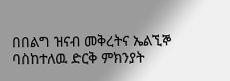በበልግ ዝናብ መቅረትና ኤልኚኞ ባስከተለዉ ድርቅ ምክንያት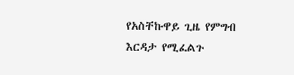የአስቸኩዋይ ጊዜ የምግብ እርዳታ የሚፈልጉ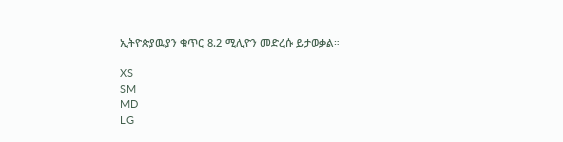ኢትዮጵያዉያን ቁጥር 8.2 ሚሊዮን መድረሱ ይታወቃል።

XS
SM
MD
LG